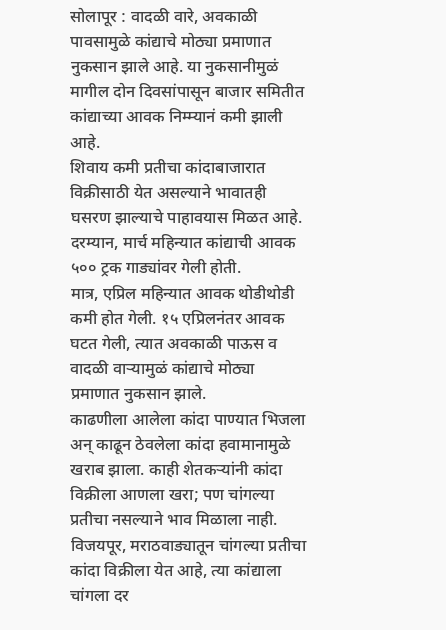सोलापूर : वादळी वारे, अवकाळी पावसामुळे कांद्याचे मोठ्या प्रमाणात नुकसान झाले आहे. या नुकसानीमुळं मागील दोन दिवसांपासून बाजार समितीत कांद्याच्या आवक निम्म्यानं कमी झाली आहे.
शिवाय कमी प्रतीचा कांदाबाजारात विक्रीसाठी येत असल्याने भावातही घसरण झाल्याचे पाहावयास मिळत आहे. दरम्यान, मार्च महिन्यात कांद्याची आवक ५०० ट्रक गाड्यांवर गेली होती.
मात्र, एप्रिल महिन्यात आवक थोडीथोडी कमी होत गेली. १५ एप्रिलनंतर आवक घटत गेली, त्यात अवकाळी पाऊस व वादळी वाऱ्यामुळं कांद्याचे मोठ्या प्रमाणात नुकसान झाले.
काढणीला आलेला कांदा पाण्यात भिजला अन् काढून ठेवलेला कांदा हवामानामुळे खराब झाला. काही शेतकऱ्यांनी कांदा विक्रीला आणला खरा; पण चांगल्या प्रतीचा नसल्याने भाव मिळाला नाही.
विजयपूर, मराठवाड्यातून चांगल्या प्रतीचा कांदा विक्रीला येत आहे, त्या कांद्याला चांगला दर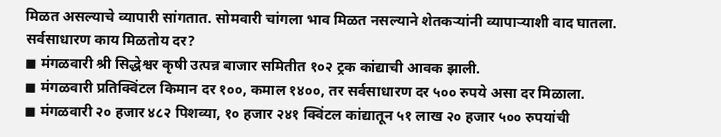मिळत असल्याचे व्यापारी सांगतात. सोमवारी चांगला भाव मिळत नसल्याने शेतकऱ्यांनी व्यापाऱ्याशी वाद घातला.
सर्वसाधारण काय मिळतोय दर?
◼ मंगळवारी श्री सिद्धेश्वर कृषी उत्पन्न बाजार समितीत १०२ ट्रक कांद्याची आवक झाली.
◼ मंगळवारी प्रतिक्विंटल किमान दर १००, कमाल १४००, तर सर्वसाधारण दर ५०० रुपये असा दर मिळाला.
◼ मंगळवारी २० हजार ४८२ पिशव्या, १० हजार २४१ क्विंटल कांद्यातून ५१ लाख २० हजार ५०० रुपयांची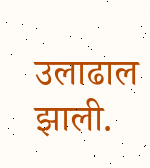उलाढाल झाली.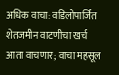अधिक वाचा: वडिलोपार्जित शेतजमीन वाटणीचा खर्च आता वाचणार; वाचा महसूल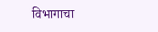विभागाचा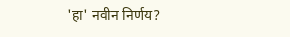'हा' नवीन निर्णय?